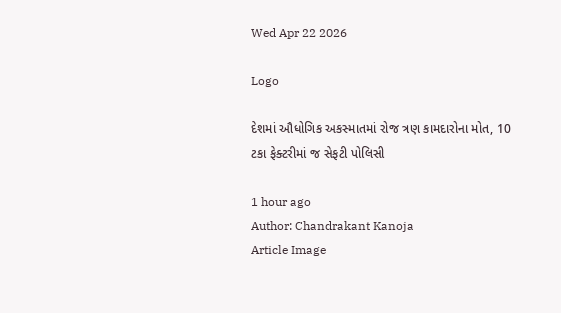Wed Apr 22 2026

Logo

દેશમાં ઔધોગિક અકસ્માતમાં રોજ ત્રણ કામદારોના મોત, 10 ટકા ફેક્ટરીમાં જ સેફટી પોલિસી

1 hour ago
Author: Chandrakant Kanoja
Article Image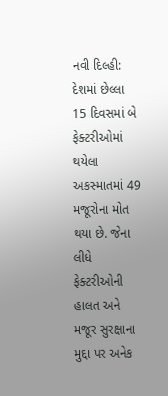નવી દિલ્હી: દેશમાં છેલ્લા 15 દિવસમાં બે ફેક્ટરીઓમાં થયેલા અકસ્માતમાં 49  મજૂરોના મોત થયા છે. જેના લીધે ફેક્ટરીઓની હાલત અને મજૂર સુરક્ષાના મુદ્દા પર અનેક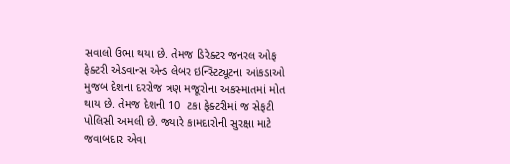સવાલો ઉભા થયા છે. તેમજ ડિરેક્ટર જનરલ ઓફ ફેક્ટરી એડવાન્સ એન્ડ લેબર ઇન્સ્ટિટ્યૂટના આંકડાઓ મુજબ દેશના દરરોજ ત્રણ મજૂરોના અકસ્માતમાં મોત થાય છે. તેમજ દેશની 10  ટકા ફેક્ટરીમાં જ સેફટી પોલિસી અમલી છે. જ્યારે કામદારોની સુરક્ષા માટે જવાબદાર એવા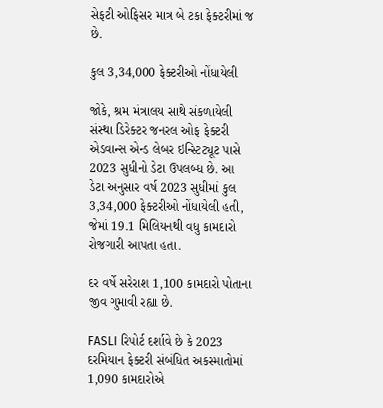સેફટી ઓફિસર માત્ર બે ટકા ફેક્ટરીમાં જ છે.

કુલ 3,34,000 ફેક્ટરીઓ નોંધાયેલી

જોકે, શ્રમ મંત્રાલય સાથે સંકળાયેલી સંસ્થા ડિરેક્ટર જનરલ ઓફ ફેક્ટરી એડવાન્સ એન્ડ લેબર ઇન્સ્ટિટ્યૂટ પાસે   2023 સુધીનો ડેટા ઉપલબ્ધ છે. આ ડેટા અનુસાર વર્ષ 2023 સુધીમાં કુલ 3,34,000 ફેક્ટરીઓ નોંધાયેલી હતી, જેમાં 19.1 મિલિયનથી વધુ કામદારો રોજગારી આપતા હતા.

દર વર્ષે સરેરાશ 1,100 કામદારો પોતાના જીવ ગુમાવી રહ્યા છે.

FASLI રિપોર્ટ દર્શાવે છે કે 2023 દરમિયાન ફેક્ટરી સંબંધિત અકસ્માતોમાં 1,090 કામદારોએ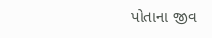પોતાના જીવ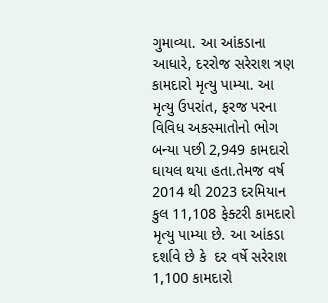ગુમાવ્યા. આ આંકડાના આધારે, દરરોજ સરેરાશ ત્રણ કામદારો મૃત્યુ પામ્યા. આ મૃત્યુ ઉપરાંત, ફરજ પરના વિવિધ અકસ્માતોનો ભોગ બન્યા પછી 2,949 કામદારો ઘાયલ થયા હતા.તેમજ વર્ષ 2014 થી 2023 દરમિયાન  કુલ 11,108 ફેક્ટરી કામદારો મૃત્યુ પામ્યા છે. આ આંકડા દર્શાવે છે કે  દર વર્ષે સરેરાશ 1,100 કામદારો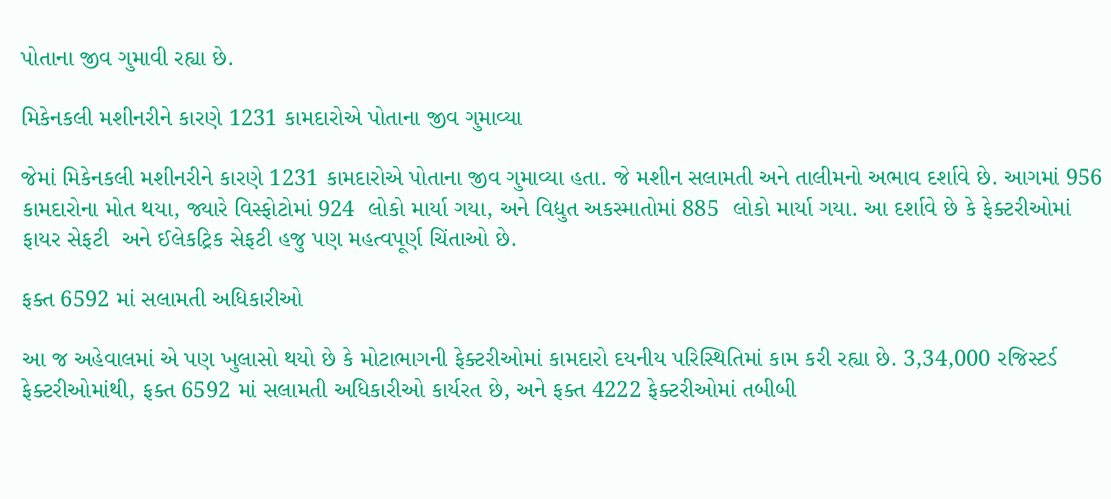પોતાના જીવ ગુમાવી રહ્યા છે.

મિકેનકલી મશીનરીને કારણે 1231 કામદારોએ પોતાના જીવ ગુમાવ્યા

જેમાં મિકેનકલી મશીનરીને કારણે 1231 કામદારોએ પોતાના જીવ ગુમાવ્યા હતા. જે મશીન સલામતી અને તાલીમનો અભાવ દર્શાવે છે. આગમાં 956 કામદારોના મોત થયા, જ્યારે વિસ્ફોટોમાં 924  લોકો માર્યા ગયા, અને વિદ્યુત અકસ્માતોમાં 885  લોકો માર્યા ગયા. આ દર્શાવે છે કે ફેક્ટરીઓમાં ફાયર સેફટી  અને ઈલેકટ્રિક સેફટી હજુ પણ મહત્વપૂર્ણ ચિંતાઓ છે.

ફક્ત 6592 માં સલામતી અધિકારીઓ

આ જ અહેવાલમાં એ પણ ખુલાસો થયો છે કે મોટાભાગની ફેક્ટરીઓમાં કામદારો દયનીય પરિસ્થિતિમાં કામ કરી રહ્યા છે. 3,34,000 રજિસ્ટર્ડ ફેક્ટરીઓમાંથી, ફક્ત 6592 માં સલામતી અધિકારીઓ કાર્યરત છે, અને ફક્ત 4222 ફેક્ટરીઓમાં તબીબી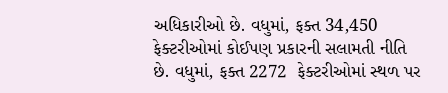અધિકારીઓ છે. વધુમાં, ફક્ત 34,450  ફેક્ટરીઓમાં કોઈપણ પ્રકારની સલામતી નીતિ છે. વધુમાં, ફક્ત 2272  ફેક્ટરીઓમાં સ્થળ પર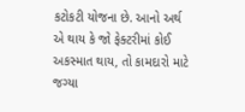કટોકટી યોજના છે. આનો અર્થ એ થાય કે જો ફેક્ટરીમાં કોઈ અકસ્માત થાય, તો કામદારો માટે જગ્યા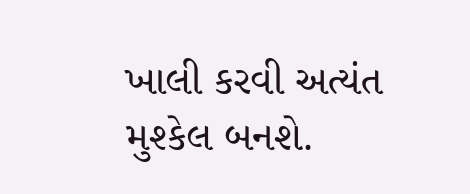ખાલી કરવી અત્યંત મુશ્કેલ બનશે.